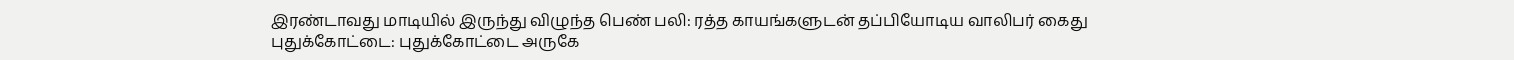இரண்டாவது மாடியில் இருந்து விழுந்த பெண் பலி: ரத்த காயங்களுடன் தப்பியோடிய வாலிபர் கைது
புதுக்கோட்டை: புதுக்கோட்டை அருகே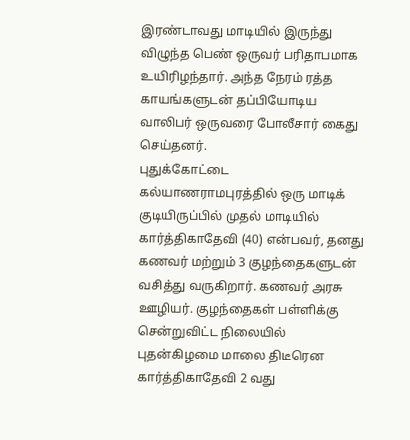இரண்டாவது மாடியில் இருந்து விழுந்த பெண் ஒருவர் பரிதாபமாக உயிரிழந்தார். அந்த நேரம் ரத்த காயங்களுடன் தப்பியோடிய வாலிபர் ஒருவரை போலீசார் கைது செய்தனர்.
புதுக்கோட்டை கல்யாணராமபுரத்தில் ஒரு மாடிக் குடியிருப்பில் முதல் மாடியில் கார்த்திகாதேவி (40) என்பவர், தனது கணவர் மற்றும் 3 குழந்தைகளுடன் வசித்து வருகிறார். கணவர் அரசு ஊழியர். குழந்தைகள் பள்ளிக்கு சென்றுவிட்ட நிலையில் புதன்கிழமை மாலை திடீரென கார்த்திகாதேவி 2 வது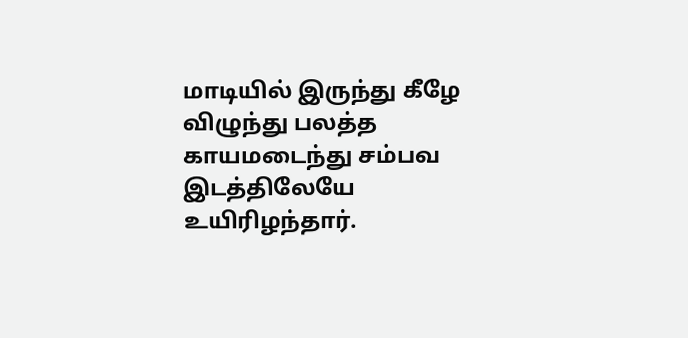மாடியில் இருந்து கீழே விழுந்து பலத்த காயமடைந்து சம்பவ இடத்திலேயே உயிரிழந்தார்.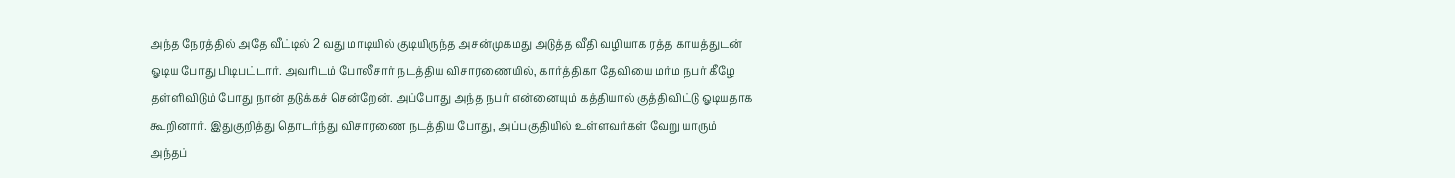அந்த நேரத்தில் அதே வீட்டில் 2 வது மாடியில் குடியிருந்த அசன்முகமது அடுத்த வீதி வழியாக ரத்த காயத்துடன் ஓடிய போது பிடிபட்டார். அவரிடம் போலீசார் நடத்திய விசாரணையில், கார்த்திகா தேவியை மர்ம நபர் கீழே தள்ளிவிடும் போது நான் தடுக்கச் சென்றேன். அப்போது அந்த நபர் என்னையும் கத்தியால் குத்திவிட்டு ஓடியதாக கூறினார். இதுகுறித்து தொடர்ந்து விசாரணை நடத்திய போது, அப்பகுதியில் உள்ளவர்கள் வேறு யாரும் அந்தப்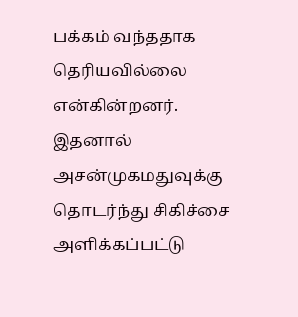பக்கம் வந்ததாக தெரியவில்லை என்கின்றனர்.
இதனால் அசன்முகமதுவுக்கு தொடர்ந்து சிகிச்சை அளிக்கப்பட்டு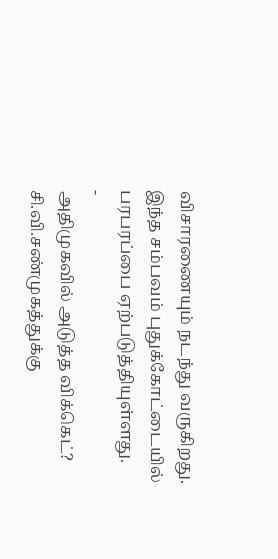விசாரணையும் நடந்து வருகிறது. இந்த சம்பவம் புதுக்கோட்டையில் பரபரப்பை ஏற்படுத்தியுள்ளது.
-
அதிமுகவில் அடுத்த விக்கெட்? சி.வி.சண்முகத்துக்கு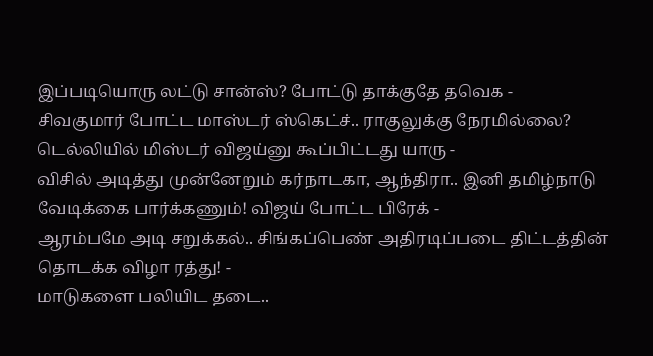இப்படியொரு லட்டு சான்ஸ்? போட்டு தாக்குதே தவெக -
சிவகுமார் போட்ட மாஸ்டர் ஸ்கெட்ச்.. ராகுலுக்கு நேரமில்லை? டெல்லியில் மிஸ்டர் விஜய்னு கூப்பிட்டது யாரு -
விசில் அடித்து முன்னேறும் கர்நாடகா, ஆந்திரா.. இனி தமிழ்நாடு வேடிக்கை பார்க்கணும்! விஜய் போட்ட பிரேக் -
ஆரம்பமே அடி சறுக்கல்.. சிங்கப்பெண் அதிரடிப்படை திட்டத்தின் தொடக்க விழா ரத்து! -
மாடுகளை பலியிட தடை..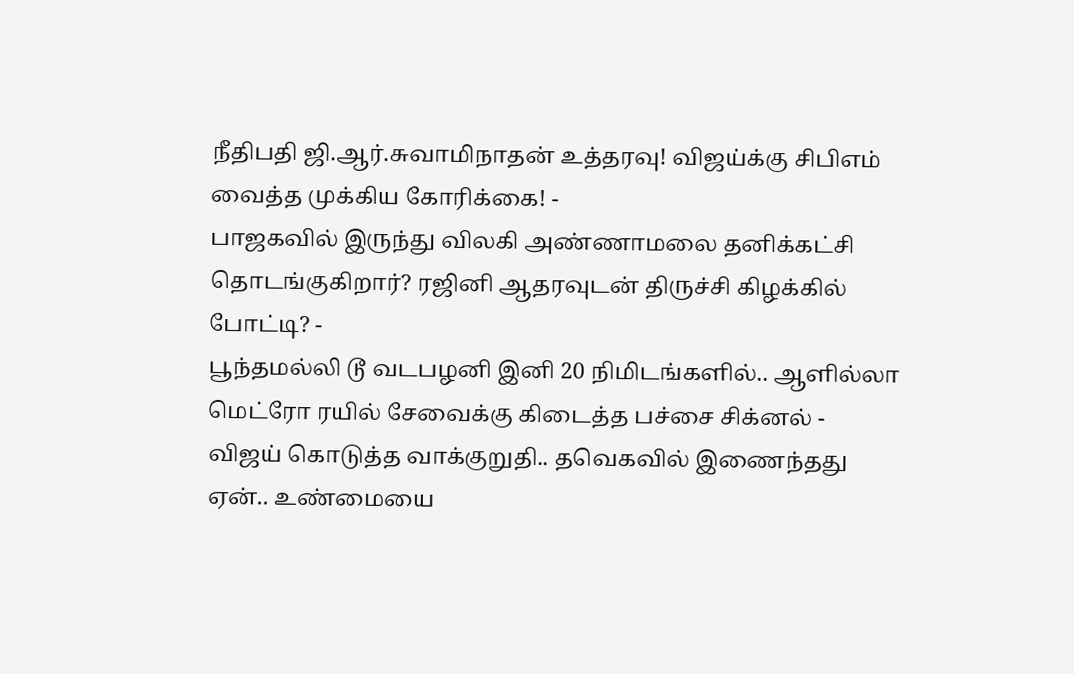நீதிபதி ஜி.ஆர்.சுவாமிநாதன் உத்தரவு! விஜய்க்கு சிபிஎம் வைத்த முக்கிய கோரிக்கை! -
பாஜகவில் இருந்து விலகி அண்ணாமலை தனிக்கட்சி தொடங்குகிறார்? ரஜினி ஆதரவுடன் திருச்சி கிழக்கில் போட்டி? -
பூந்தமல்லி டூ வடபழனி இனி 20 நிமிடங்களில்.. ஆளில்லா மெட்ரோ ரயில் சேவைக்கு கிடைத்த பச்சை சிக்னல் -
விஜய் கொடுத்த வாக்குறுதி.. தவெகவில் இணைந்தது ஏன்.. உண்மையை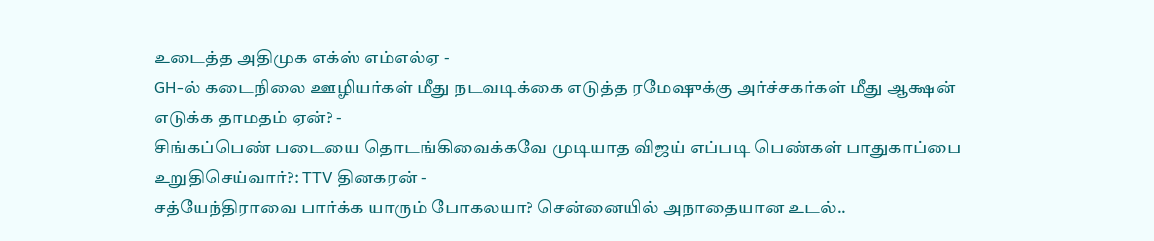உடைத்த அதிமுக எக்ஸ் எம்எல்ஏ -
GH-ல் கடைநிலை ஊழியர்கள் மீது நடவடிக்கை எடுத்த ரமேஷுக்கு அர்ச்சகர்கள் மீது ஆக்ஷன் எடுக்க தாமதம் ஏன்? -
சிங்கப்பெண் படையை தொடங்கிவைக்கவே முடியாத விஜய் எப்படி பெண்கள் பாதுகாப்பை உறுதிசெய்வார்?: TTV தினகரன் -
சத்யேந்திராவை பார்க்க யாரும் போகலயா? சென்னையில் அநாதையான உடல்..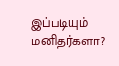இப்படியும் மனிதர்களா?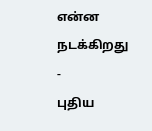என்ன நடக்கிறது -
புதிய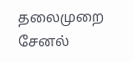தலைமுறை சேனல்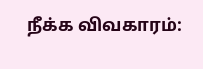நீக்க விவகாரம்: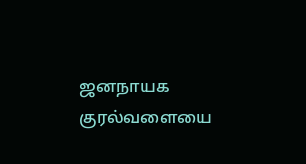ஜனநாயக குரல்வளையை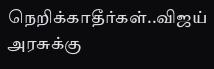நெறிக்காதீர்கள்..விஜய் அரசுக்கு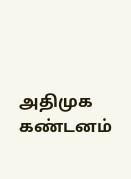அதிமுக கண்டனம்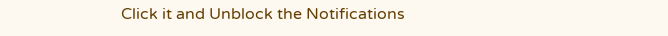Click it and Unblock the Notifications